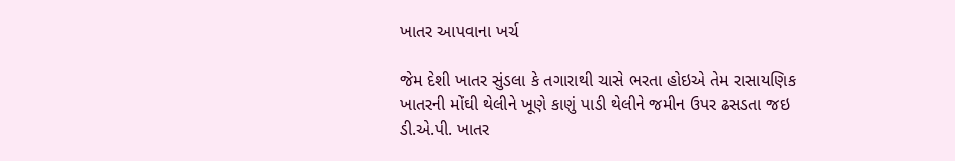ખાતર આપવાના ખર્ચ

જેમ દેશી ખાતર સુંડલા કે તગારાથી ચાસે ભરતા હોઇએ તેમ રાસાયણિક ખાતરની મોંઘી થેલીને ખૂણે કાણું પાડી થેલીને જમીન ઉપર ઢસડતા જઇ ડી.એ.પી. ખાતર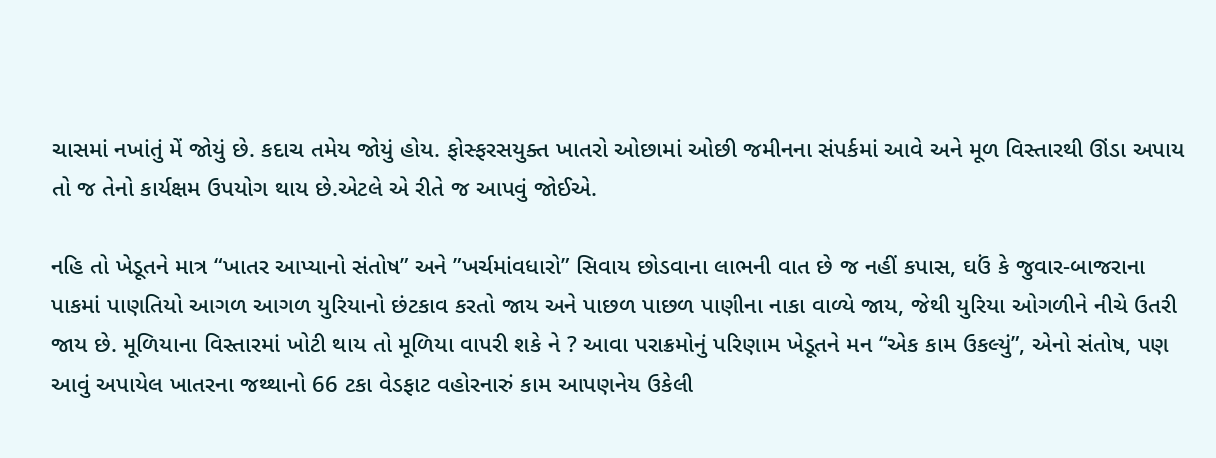ચાસમાં નખાંતું મેં જોયું છે. કદાચ તમેય જોયું હોય. ફોસ્ફરસયુક્ત ખાતરો ઓછામાં ઓછી જમીનના સંપર્કમાં આવે અને મૂળ વિસ્તારથી ઊંડા અપાય તો જ તેનો કાર્યક્ષમ ઉપયોગ થાય છે.એટલે એ રીતે જ આપવું જોઈએ.

નહિ તો ખેડૂતને માત્ર “ખાતર આપ્યાનો સંતોષ” અને ”ખર્ચમાંવધારો” સિવાય છોડવાના લાભની વાત છે જ નહીં કપાસ, ઘઉં કે જુવાર-બાજરાના પાકમાં પાણતિયો આગળ આગળ યુરિયાનો છંટકાવ કરતો જાય અને પાછળ પાછળ પાણીના નાકા વાળ્યે જાય, જેથી યુરિયા ઓગળીને નીચે ઉતરી જાય છે. મૂળિયાના વિસ્તારમાં ખોટી થાય તો મૂળિયા વાપરી શકે ને ? આવા પરાક્રમોનું પરિણામ ખેડૂતને મન “એક કામ ઉકલ્યું”, એનો સંતોષ, પણ આવું અપાયેલ ખાતરના જથ્થાનો 66 ટકા વેડફાટ વહોરનારું કામ આપણનેય ઉકેલી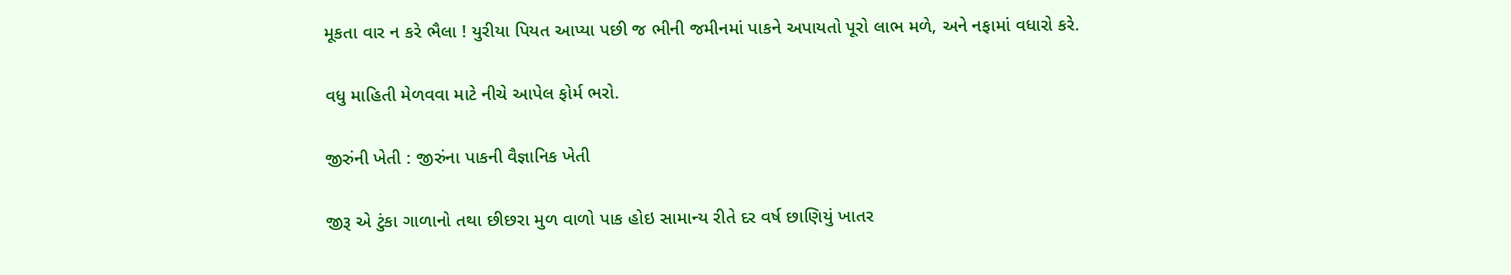મૂકતા વાર ન કરે ભૈલા ! યુરીયા પિયત આપ્યા પછી જ ભીની જમીનમાં પાકને અપાયતો પૂરો લાભ મળે, અને નફામાં વધારો કરે.

વધુ માહિતી મેળવવા માટે નીચે આપેલ ફોર્મ ભરો.

જીરુંની ખેતી : જીરુંના પાકની વૈજ્ઞાનિક ખેતી

જીરૂ એ ટુંકા ગાળાનો તથા છીછરા મુળ વાળો પાક હોઇ સામાન્ય રીતે દર વર્ષ છાણિયું ખાતર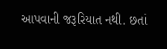આપવાની જરૂરિયાત નથી. છતાં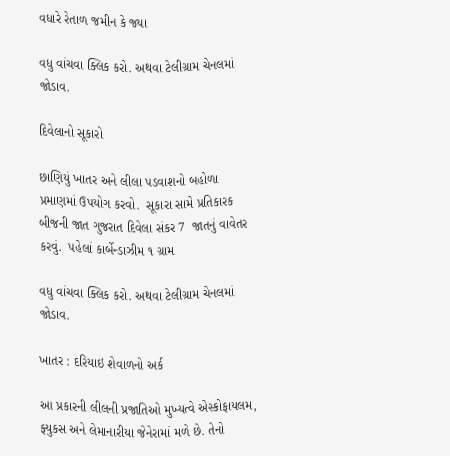વધારે રેતાળ જમીન કે જ્યા

વધુ વાંચવા ક્લિક કરો. અથવા ટેલીગ્રામ ચેનલમાં જોડાવ.

દિવેલાનો સૂકારો

છાણિયું ખાતર અને લીલા પડવાશનો બહોળા પ્રમાણમાં ઉપયોગ કરવો.  સૂકારા સામે પ્રતિકારક  બીજની જાત ગુજરાત દિવેલા સંકર 7  જાતનું વાવેતર કરવું.  પહેલાં કાર્બેન્ડાઝીમ ૧ ગ્રામ

વધુ વાંચવા ક્લિક કરો. અથવા ટેલીગ્રામ ચેનલમાં જોડાવ.

ખાતર : દરિયાઇ શેવાળનો અર્ક

આ પ્રકારની લીલની પ્રજાતિઓ મુખ્યત્વે એસ્કોફાયલમ, ફ્યુકસ અને લેમાનારીયા જેનેરામાં મળે છે. તેનો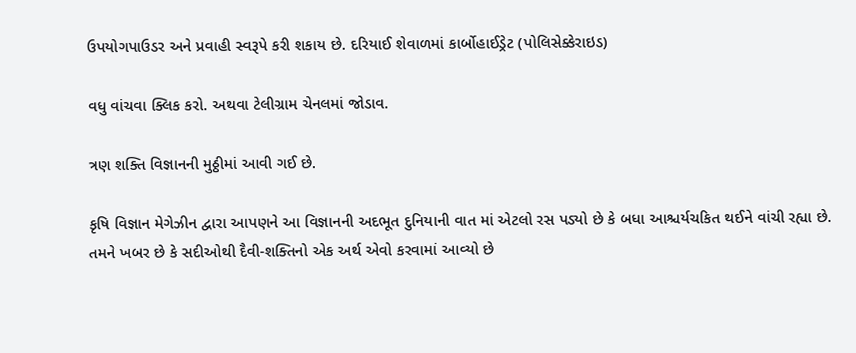ઉપયોગપાઉડર અને પ્રવાહી સ્વરૂપે કરી શકાય છે. દરિયાઈ શેવાળમાં કાર્બોહાઈડ્રેટ (પોલિસેક્કેરાઇડ)

વધુ વાંચવા ક્લિક કરો. અથવા ટેલીગ્રામ ચેનલમાં જોડાવ.

ત્રણ શક્તિ વિજ્ઞાનની મુઠ્ઠીમાં આવી ગઈ છે.

કૃષિ વિજ્ઞાન મેગેઝીન દ્વારા આપણને આ વિજ્ઞાનની અદભૂત દુનિયાની વાત માં એટલો રસ પડ્યો છે કે બધા આશ્ચર્યચકિત થઈને વાંચી રહ્યા છે. તમને ખબર છે કે સદીઓથી દૈવી-શક્તિનો એક અર્થ એવો કરવામાં આવ્યો છે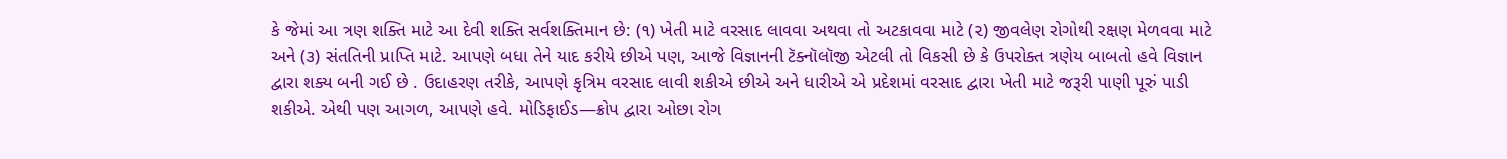કે જેમાં આ ત્રણ શક્તિ માટે આ દેવી શક્તિ સર્વશક્તિમાન છે: (૧) ખેતી માટે વરસાદ લાવવા અથવા તો અટકાવવા માટે (૨) જીવલેણ રોગોથી રક્ષણ મેળવવા માટે અને (૩) સંતતિની પ્રાપ્તિ માટે. આપણે બધા તેને યાદ કરીયે છીએ પણ, આજે વિજ્ઞાનની ટૅક્નૉલૉજી એટલી તો વિકસી છે કે ઉપરોક્ત ત્રણેય બાબતો હવે વિજ્ઞાન દ્વારા શક્ય બની ગઈ છે . ઉદાહરણ તરીકે, આપણે કૃત્રિમ વરસાદ લાવી શકીએ છીએ અને ધારીએ એ પ્રદેશમાં વરસાદ દ્વારા ખેતી માટે જરૂરી પાણી પૂરું પાડી શકીએ. એથી પણ આગળ, આપણે હવે. મોડિફાઈડ—ક્રોપ દ્વારા ઓછા રોગ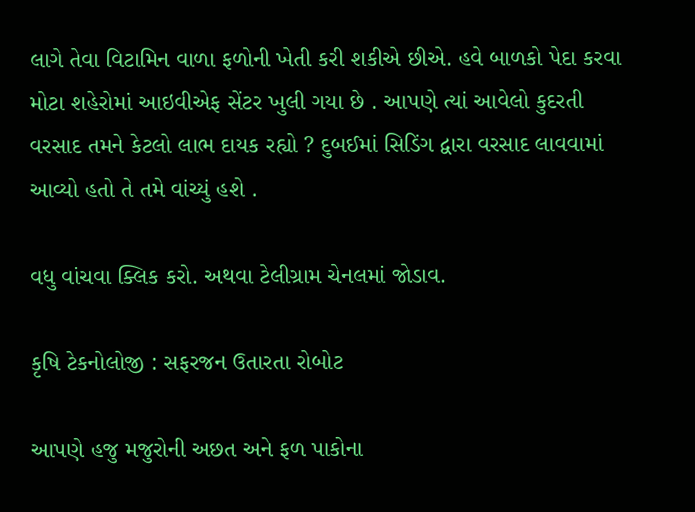લાગે તેવા વિટામિન વાળા ફળોની ખેતી કરી શકીએ છીએ. હવે બાળકો પેદા કરવા મોટા શહેરોમાં આઇવીએફ સેંટર ખુલી ગયા છે . આપણે ત્યાં આવેલો કુદરતી વરસાદ તમને કેટલો લાભ દાયક રહ્યો ? દુબઈમાં સિડિંગ દ્વારા વરસાદ લાવવામાં આવ્યો હતો તે તમે વાંચ્યું હશે .

વધુ વાંચવા ક્લિક કરો. અથવા ટેલીગ્રામ ચેનલમાં જોડાવ.

કૃષિ ટેકનોલોજી : સફરજન ઉતારતા રોબોટ

આપણે હજુ મજુરોની અછત અને ફળ પાકોના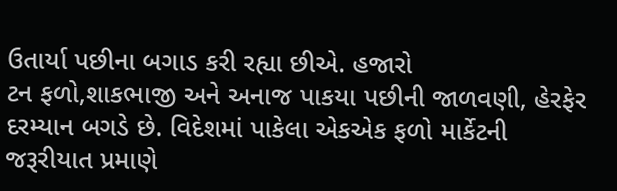ઉતાર્યા પછીના બગાડ કરી રહ્યા છીએ. હજારો
ટન ફળો,શાકભાજી અને અનાજ પાકયા પછીની જાળવણી, હેરફેર દરમ્યાન બગડે છે. વિદેશમાં પાકેલા એકએક ફળો માર્કેટની જરૂરીયાત પ્રમાણે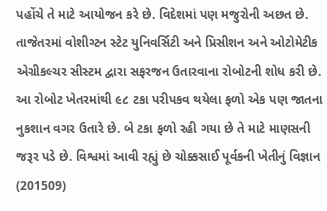પહોંચે તે માટે આયોજન કરે છે. વિદેશમાં પણ મજુરોની અછત છે. તાજેતરમાં વોશીગ્ટન સ્ટેટ યુનિવર્સિટી અને પ્રિસીશન અને ઓટોમેટીક એગ્રીકલ્ચર સીસ્ટમ દ્વારા સફરજન ઉતારવાના રોબોટની શોધ કરી છે. આ રોબોટ ખેતરમાંથી ૯૮ ટકા પરીપકવ થયેલા ફળો એક પણ જાતના નુકશાન વગર ઉતારે છે. બે ટકા ફળો રહી ગયા છે તે માટે માણસની જરૂર પડે છે. વિશ્વમાં આવી રહ્યું છે ચોક્કસાઈ પૂર્વકની ખેતીનું વિજ્ઞાન (201509)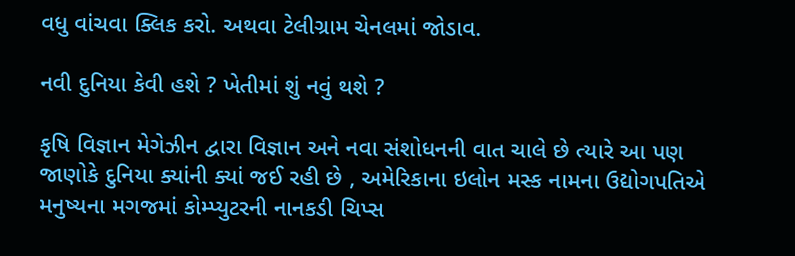વધુ વાંચવા ક્લિક કરો. અથવા ટેલીગ્રામ ચેનલમાં જોડાવ.

નવી દુનિયા કેવી હશે ? ખેતીમાં શું નવું થશે ?

કૃષિ વિજ્ઞાન મેગેઝીન દ્વારા વિજ્ઞાન અને નવા સંશોધનની વાત ચાલે છે ત્યારે આ પણ જાણોકે દુનિયા ક્યાંની ક્યાં જઈ રહી છે , અમેરિકાના ઇલોન મસ્ક નામના ઉદ્યોગપતિએ મનુષ્યના મગજમાં કોમ્પ્યુટરની નાનકડી ચિપ્સ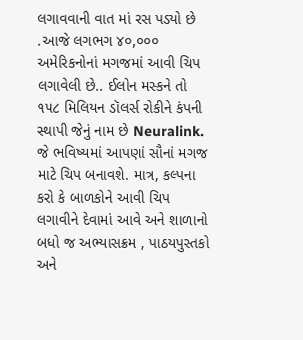લગાવવાની વાત માં રસ પડ્યો છે .આજે લગભગ ૪૦,૦૦૦ અમેરિકનોનાં મગજમાં આવી ચિપ લગાવેલી છે.. ઈલોન મસ્કને તો ૧૫૮ મિલિયન ડૉલર્સ રોકીને કંપની સ્થાપી જેનું નામ છે Neuralink. જે ભવિષ્યમાં આપણાં સૌનાં મગજ માટે ચિપ બનાવશે. માત્ર, કલ્પના કરો કે બાળકોને આવી ચિપ લગાવીને દેવામાં આવે અને શાળાનો બધો જ અભ્યાસક્રમ , પાઠયપુસ્તકો અને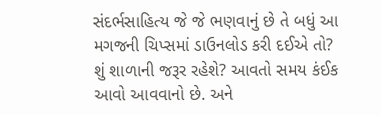સંદર્ભસાહિત્ય જે જે ભણવાનું છે તે બધું આ મગજની ચિપ્સમાં ડાઉનલોડ કરી દઈએ તો? શું શાળાની જરૂર રહેશે? આવતો સમય કંઈક આવો આવવાનો છે. અને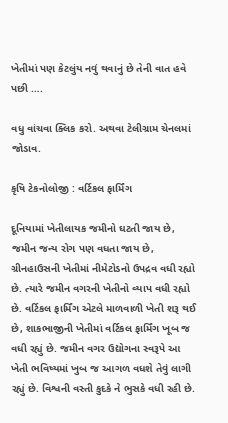ખેતીમાં પણ કેટલુંય નવું થવાનું છે તેની વાત હવે પછી ….

વધુ વાંચવા ક્લિક કરો. અથવા ટેલીગ્રામ ચેનલમાં જોડાવ.

કૃષિ ટેકનોલોજી : વર્ટિકલ ફાર્મિંગ

દૂનિયામાં ખેતીલાયક જમીનો ઘટતી જાય છે, જમીન જન્ય રોગ પણ વધતા જાય છે, ગ્રીનહાઉસની ખેતીમાં નીમેટોડનો ઉપદ્રવ વધી રહ્યો છે. ત્યારે જમીન વગરની ખેતીનો વ્યાપ વધી રહ્યો છે. વર્ટિકલ ફાર્મિંગ એટલે માળવાળી ખેતી શરૂ થઈ છે, શાકભાજીની ખેતીમાં વર્ટિકલ ફાર્મિંગ ખૂબ જ વધી રહ્યું છે. જમીન વગર ઉદ્યોગના સ્વરૂપે આ ખેતી ભવિષ્યમાં ખુબ જ આગળ વધશે તેવું લાગી રહ્યું છે. વિશ્વની વસ્તી કુદકે ને ભુસકે વધી રહી છે.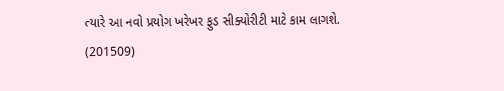ત્યારે આ નવો પ્રયોગ ખરેખર ફુડ સીક્યોરીટી માટે કામ લાગશે. (201509)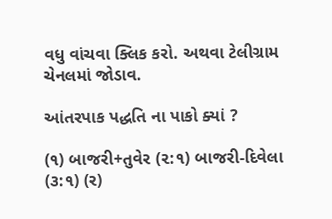વધુ વાંચવા ક્લિક કરો. અથવા ટેલીગ્રામ ચેનલમાં જોડાવ.

આંતરપાક પદ્ધતિ ના પાકો ક્યાં ?

(૧) બાજરી+તુવેર (૨:૧) બાજરી-દિવેલા (૩:૧) (ર)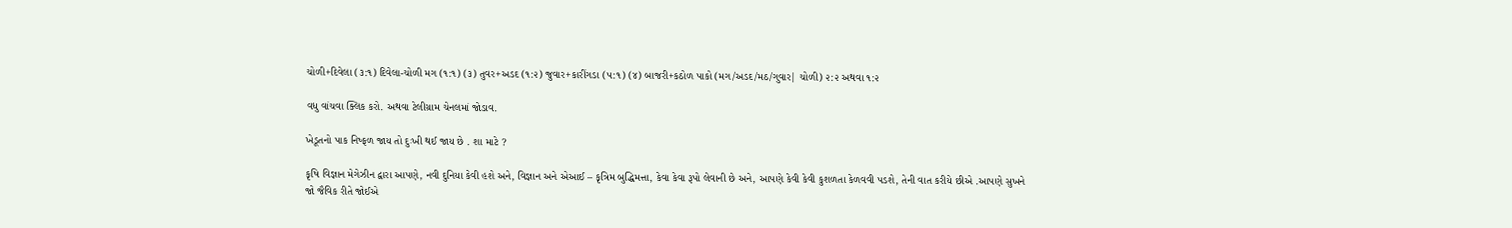ચોળી+દિવેલા (૩:૧) દિવેલા-ચોળી મગ (૧:૧) (૩) તુવર+અડદ (૧:૨) જુવાર+કારીંગડા (૫:૧) (૪) બાજરી+કઠોળ પાકો (મગ/અડદ/મઠ/ગુવાર| ચોળી) ૨:૨ અથવા ૧:૨

વધુ વાંચવા ક્લિક કરો. અથવા ટેલીગ્રામ ચેનલમાં જોડાવ.

ખેડૂતનો પાક નિષ્ફળ જાય તો દુઃખી થઈ જાય છે . શા માટે ?

કૃષિ વિજ્ઞાન મેગેઝીન દ્વારા આપણે, નવી દુનિયા કેવી હશે અને, વિજ્ઞાન અને એઆઈ – કૃત્રિમ બુદ્ધિમત્તા, કેવા કેવા રૂપો લેવાની છે અને, આપણે કેવી કેવી કુશળતા કેળવવી પડશે, તેની વાત કરીયે છીએ .આપણે સુખને જો જૈવિક રીતે જોઈએ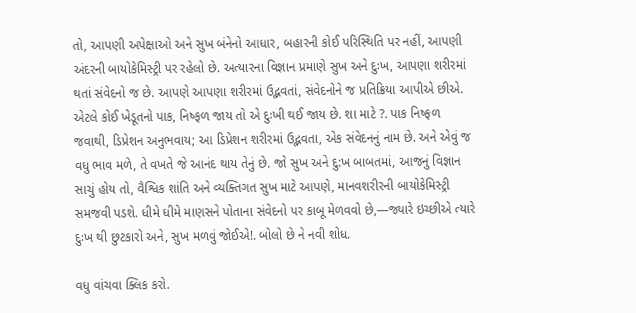તો, આપણી અપેક્ષાઓ અને સુખ બંનેનો આધાર, બહારની કોઈ પરિસ્થિતિ પર નહીં, આપણી અંદરની બાયોકેમિસ્ટ્રી પર રહેલો છે. અત્યારના વિજ્ઞાન પ્રમાણે સુખ અને દુઃખ, આપણા શરીરમાં થતાં સંવેદનો જ છે. આપણે આપણા શરીરમાં ઉદ્ભવતાં, સંવેદનોને જ પ્રતિક્રિયા આપીએ છીએ. એટલે કોઈ ખેડૂતનો પાક, નિષ્ફળ જાય તો એ દુઃખી થઈ જાય છે. શા માટે ?. પાક નિષ્ફળ જવાથી, ડિપ્રેશન અનુભવાય; આ ડિપ્રેશન શરીરમાં ઉદ્ભવતા, એક સંવેદનનું નામ છે. અને એવું જ વધુ ભાવ મળે, તે વખતે જે આનંદ થાય તેનું છે. જો સુખ અને દુ:ખ બાબતમાં, આજનું વિજ્ઞાન સાચું હોય તો, વૈશ્વિક શાંતિ અને વ્યક્તિગત સુખ માટે આપણે, માનવશરીરની બાયોકેમિસ્ટ્રી સમજવી પડશે. ધીમે ધીમે માણસને પોતાના સંવેદનો પર કાબૂ મેળવવો છે,—જ્યારે ઇચ્છીએ ત્યારે દુઃખ થી છુટકારો અને, સુખ મળવું જોઈએ!. બોલો છે ને નવી શોધ.

વધુ વાંચવા ક્લિક કરો.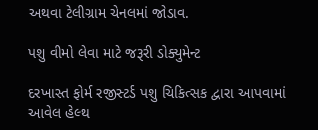અથવા ટેલીગ્રામ ચેનલમાં જોડાવ.

પશુ વીમો લેવા માટે જરૂરી ડોક્યુમેન્ટ

દરખાસ્ત ફોર્મ રજીસ્ટર્ડ પશુ ચિકિત્સક દ્વારા આપવામાં આવેલ હેલ્થ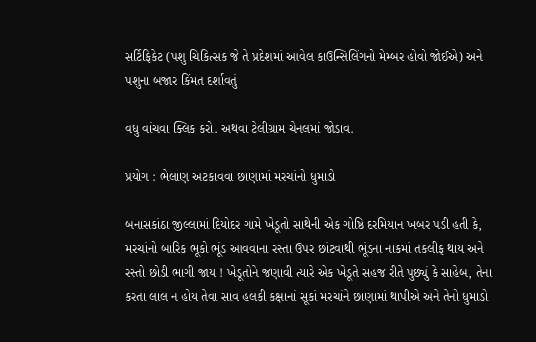સર્ટિફિકેટ (પશુ ચિકિત્સક જે તે પ્રદેશમાં આવેલ કાઉન્સિલિંગનો મેમ્બર હોવો જોઈએ) અને પશુના બજાર કિંમત દર્શાવતું

વધુ વાંચવા ક્લિક કરો. અથવા ટેલીગ્રામ ચેનલમાં જોડાવ.

પ્રયોગ : ભેલાણ અટકાવવા છાણામાં મરચાંનો ધુમાડો

બનાસકાંઠા જીલ્લામાં દિયોદર ગામે ખેડૂતો સાથેની એક ગોષ્ઠિ દરમિયાન ખબર પડી હતી કે, મરચાંનો બારિક ભૂકો ભૂંડ આવવાના રસ્તા ઉપર છાંટવાથી ભૂંડના નાકમાં તકલીફ થાય અને રસ્તો છોડી ભાગી જાય ! ખેડૂતોને જણાવી ત્યારે એક ખેડૂતે સહજ રીતે પુછ્યું કે સાહેબ, તેના કરતા લાલ ન હોય તેવા સાવ હલકી કક્ષાનાં સૂકાં મરચાંને છાણામાં થાપીએ અને તેનો ધુમાડો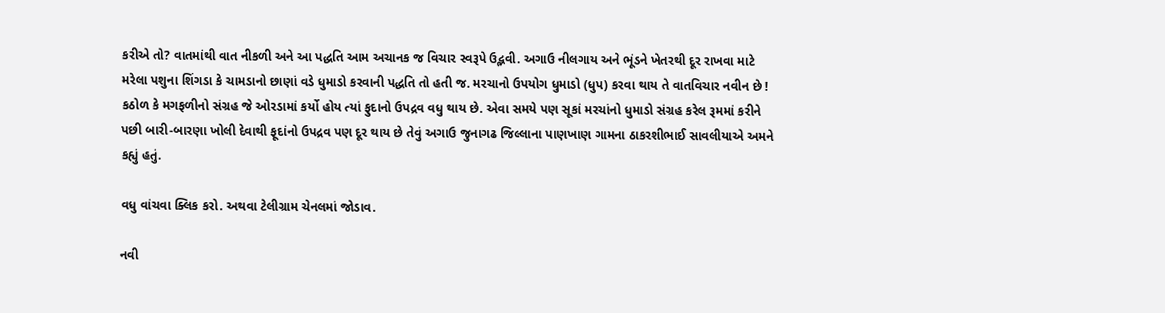કરીએ તો? વાતમાંથી વાત નીકળી અને આ પદ્ધતિ આમ અચાનક જ વિચાર સ્વરૂપે ઉદ્ભવી. અગાઉ નીલગાય અને ભૂંડને ખેતરથી દૂર રાખવા માટે મરેલા પશુના શિંગડા કે ચામડાનો છાણાં વડે ધુમાડો કરવાની પદ્ધતિ તો હતી જ. મરચાનો ઉપયોગ ધુમાડો (ધુપ) કરવા થાય તે વાતવિચાર નવીન છે !
કઠોળ કે મગફળીનો સંગ્રહ જે ઓરડામાં કર્યો હોય ત્યાં ફુદાનો ઉપદ્રવ વધુ થાય છે. એવા સમયે પણ સૂકાં મરચાંનો ધુમાડો સંગ્રહ કરેલ રૂમમાં કરીને પછી બારી-બારણા ખોલી દેવાથી ફૂદાંનો ઉપદ્રવ પણ દૂર થાય છે તેવું અગાઉ જુનાગઢ જિલ્લાના પાણખાણ ગામના ઠાકરશીભાઈ સાવલીયાએ અમને કહ્યું હતું.

વધુ વાંચવા ક્લિક કરો. અથવા ટેલીગ્રામ ચેનલમાં જોડાવ.

નવી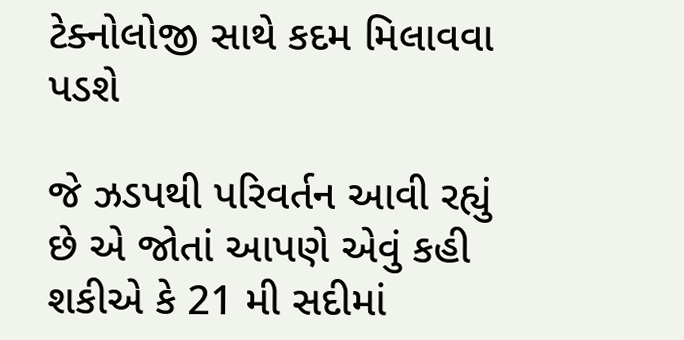ટેક્નોલોજી સાથે કદમ મિલાવવા પડશે

જે ઝડપથી પરિવર્તન આવી રહ્યું છે એ જોતાં આપણે એવું કહી શકીએ કે 21 મી સદીમાં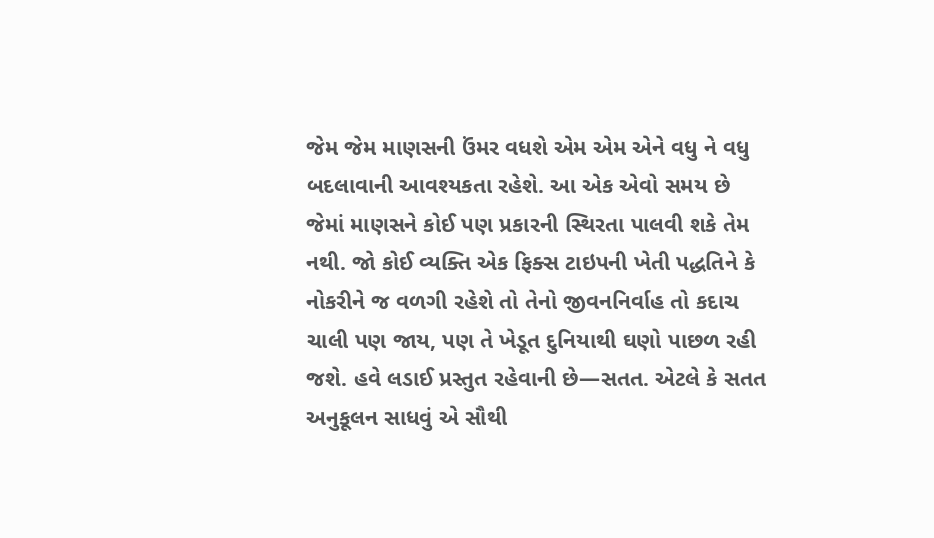જેમ જેમ માણસની ઉંમર વધશે એમ એમ એને વધુ ને વધુ બદલાવાની આવશ્યકતા રહેશે. આ એક એવો સમય છે જેમાં માણસને કોઈ પણ પ્રકારની સ્થિરતા પાલવી શકે તેમ નથી. જો કોઈ વ્યક્તિ એક ફિક્સ ટાઇપની ખેતી પદ્ધતિને કે નોકરીને જ વળગી રહેશે તો તેનો જીવનનિર્વાહ તો કદાચ ચાલી પણ જાય, પણ તે ખેડૂત દુનિયાથી ઘણો પાછળ રહી જશે. હવે લડાઈ પ્રસ્તુત રહેવાની છે—સતત. એટલે કે સતત અનુકૂલન સાધવું એ સૌથી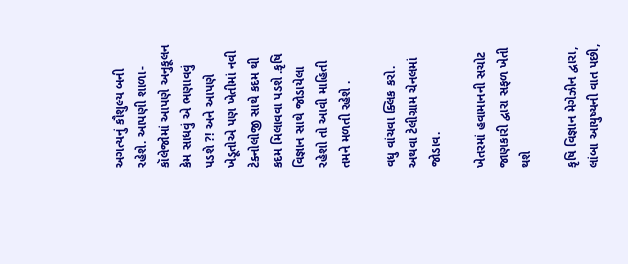અગત્યનું કૌશુલ્ય બની રહેશે. આપણી શાળા-કૉલેજોમાં આપણે અનુકૂલન કેમ સાધવું એ ભણાવવું પડશે ?! અને આપણે ખેડૂતોએ પણ ખેતીમાં નવી ટેક્નોલોજી સાથે કદમ થી કદમ મિલાવવા પડશે .કૃષિ વિજ્ઞાન સાથે જોડાયેલા રહેશો તો આવી માહિતી તમને મળતી રહેશે .

વધુ વાંચવા ક્લિક કરો. અથવા ટેલીગ્રામ ચેનલમાં જોડાવ.

ખેતરમાં હવામાનની સચોટ જાણકારી દ્વારા સફળ ખેતી થશે

કૃષિ વિજ્ઞાન મેગેઝીન દ્વારા, લાંબા આયુષ્યની વાત પછી,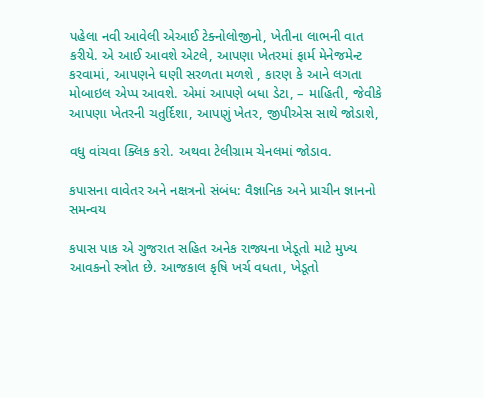પહેલા નવી આવેલી એઆઈ ટેક્નોલોજીનો, ખેતીના લાભની વાત કરીયે. એ આઈ આવશે એટલે, આપણા ખેતરમાં ફાર્મ મેનેજમેન્ટ કરવામાં, આપણને ઘણી સરળતા મળશે , કારણ કે આને લગતા મોબાઇલ એપ્પ આવશે. એમાં આપણે બધા ડેટા, – માહિતી, જેવીકે આપણા ખેતરની ચતુર્દિશા, આપણું ખેતર, જીપીએસ સાથે જોડાશે,

વધુ વાંચવા ક્લિક કરો. અથવા ટેલીગ્રામ ચેનલમાં જોડાવ.

કપાસના વાવેતર અને નક્ષત્રનો સંબંધ: વૈજ્ઞાનિક અને પ્રાચીન જ્ઞાનનો સમન્વય

કપાસ પાક એ ગુજરાત સહિત અનેક રાજ્યના ખેડૂતો માટે મુખ્ય આવકનો સ્ત્રોત છે. આજકાલ કૃષિ ખર્ચ વધતા, ખેડૂતો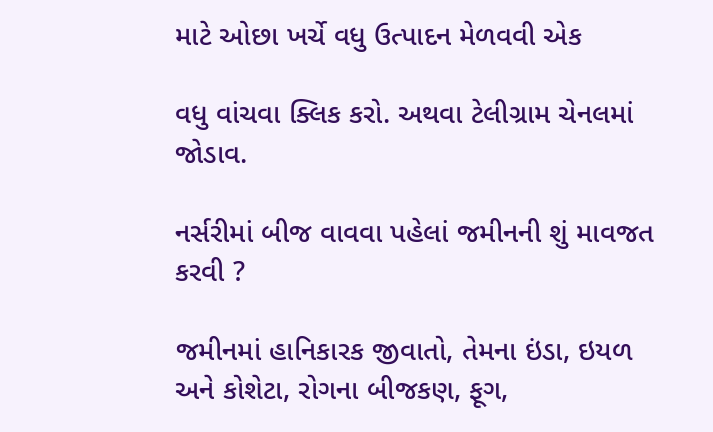માટે ઓછા ખર્ચે વધુ ઉત્પાદન મેળવવી એક

વધુ વાંચવા ક્લિક કરો. અથવા ટેલીગ્રામ ચેનલમાં જોડાવ.

નર્સરીમાં બીજ વાવવા પહેલાં જમીનની શું માવજત કરવી ?

જમીનમાં હાનિકારક જીવાતો, તેમના ઇંડા, ઇયળ અને કોશેટા, રોગના બીજકણ, ફૂગ,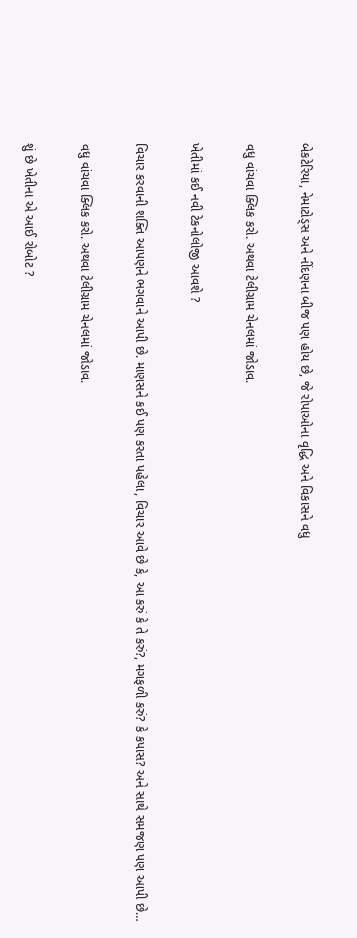બેકટેરિયા, નેમાટોડ્સ અને નીંદણના બીજ પણ હોય છે, જે રોપાઓના વૃદ્ધિ અને વિકાસને વધુ

વધુ વાંચવા ક્લિક કરો. અથવા ટેલીગ્રામ ચેનલમાં જોડાવ.

ખેતીમાં કઈ નવી ટેકનોલોજી આવશે ?

વિચાર કરવાની શક્તિ આપણને ભગવાને આપી છે. માણસને કઈ પણ કરતા પહેલા, વિચાર આવે છે કે, આ કરું કે તે કરું?, મગફળી કરું? કે કપાસ? અને સાથે સમજણ પણ આપી છે…

વધુ વાંચવા ક્લિક કરો. અથવા ટેલીગ્રામ ચેનલમાં જોડાવ.

શું છે ખેતીના એ આઈ રોબોટ ?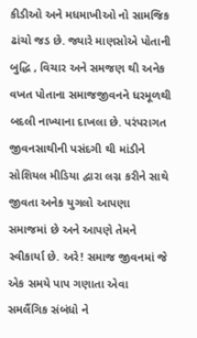કીડીઓ અને મધમાખીઓ નો સામજિક ઢાંચો જડ છે. જ્યારે માણસોએ પોતાની બુદ્ધિ , વિચાર અને સમજણ થી અનેક વખત પોતાના સમાજજીવનને ધરમૂળથી બદલી નાખ્યાના દાખલા છે. પરંપરાગત જીવનસાથીની પસંદગી થી માંડીને સોશિયલ મીડિયા દ્વારા લગ્ન કરીને સાથે જીવતા અનેક યુગલો આપણા સમાજમાં છે અને આપણે તેમને સ્વીકાર્યા છે. અરે! સમાજ જીવનમાં જે એક સમયે પાપ ગણાતા એવા સમલૈંગિક સંબંધો ને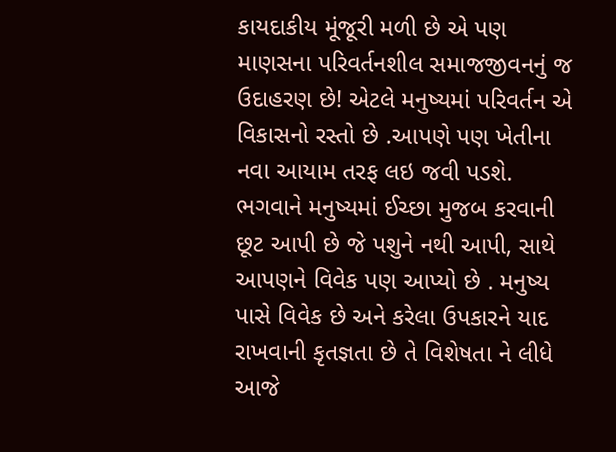કાયદાકીય મૂંજૂરી મળી છે એ પણ માણસના પરિવર્તનશીલ સમાજજીવનનું જ ઉદાહરણ છે! એટલે મનુષ્યમાં પરિવર્તન એ વિકાસનો રસ્તો છે .આપણે પણ ખેતીના નવા આયામ તરફ લઇ જવી પડશે. ભગવાને મનુષ્યમાં ઈચ્છા મુજબ કરવાની છૂટ આપી છે જે પશુને નથી આપી, સાથે આપણને વિવેક પણ આપ્યો છે . મનુષ્ય પાસે વિવેક છે અને કરેલા ઉપકારને યાદ રાખવાની કૃતજ્ઞતા છે તે વિશેષતા ને લીધે આજે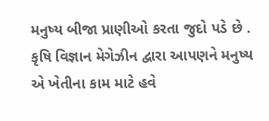મનુષ્ય બીજા પ્રાણીઓ કરતા જુદો પડે છે . કૃષિ વિજ્ઞાન મેગેઝીન દ્વારા આપણને મનુષ્ય એ ખેતીના કામ માટે હવે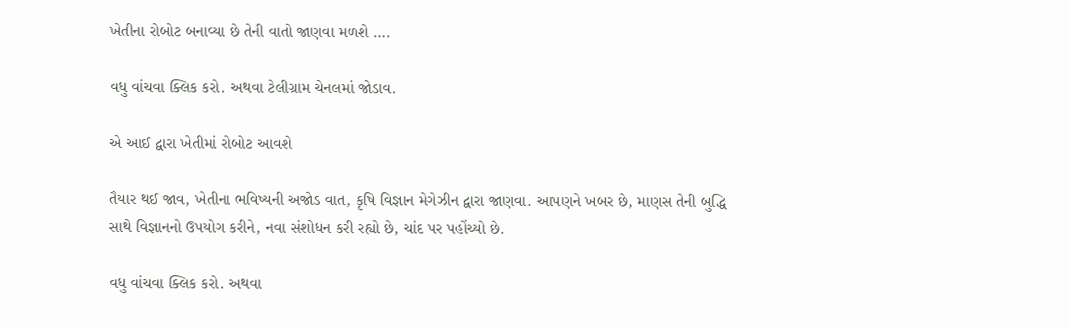ખેતીના રોબોટ બનાવ્યા છે તેની વાતો જાણવા મળશે ….

વધુ વાંચવા ક્લિક કરો. અથવા ટેલીગ્રામ ચેનલમાં જોડાવ.

એ આઈ દ્વારા ખેતીમાં રોબોટ આવશે

તૈયાર થઈ જાવ, ખેતીના ભવિષ્યની અજોડ વાત, કૃષિ વિજ્ઞાન મેગેઝીન દ્વારા જાણવા. આપણને ખબર છે, માણસ તેની બુદ્ધિ સાથે વિજ્ઞાનનો ઉપયોગ કરીને, નવા સંશોધન કરી રહ્યો છે, ચાંદ પર પહોંચ્યો છે.

વધુ વાંચવા ક્લિક કરો. અથવા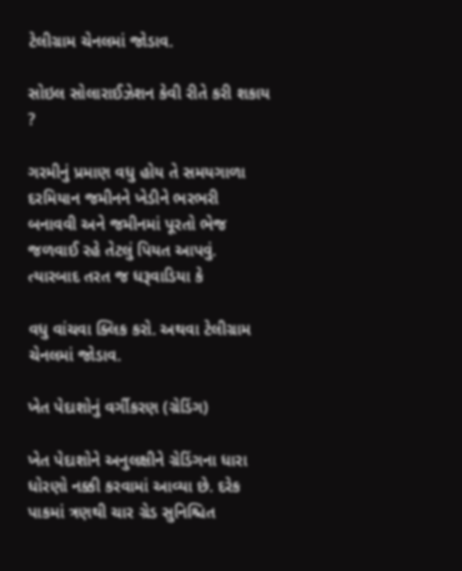ટેલીગ્રામ ચેનલમાં જોડાવ.

સોઇલ સોલારાઈઝેશન કેવી રીતે કરી શકાય ?

ગરમીનું પ્રમાણ વધુ હોય તે સમયગાળા દરમિયાન જમીનને ખેડીને ભરભરી બનાવવી અને જમીનમાં પૂરતો ભેજ જળવાઈ રહે તેટલું પિયત આપવું. ત્યારબાદ તરત જ ધરૂવાડિયા કે

વધુ વાંચવા ક્લિક કરો. અથવા ટેલીગ્રામ ચેનલમાં જોડાવ.

ખેત પેદાશોનું વર્ગીકરણ (ગ્રેડિંગ)

ખેત પેદાશોને અનુલક્ષીને ગ્રેડિંગના ધારા ધોરણો નક્કી કરવામાં આવ્યા છે. દરેક પાકમાં ત્રણથી ચાર ગ્રેડ સુનિશ્ચિત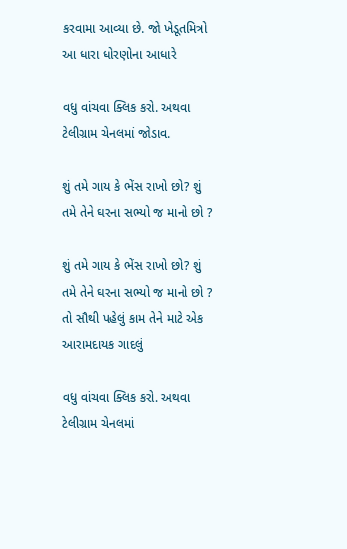કરવામા આવ્યા છે. જો ખેડૂતમિત્રો આ ધારા ધોરણોના આધારે

વધુ વાંચવા ક્લિક કરો. અથવા ટેલીગ્રામ ચેનલમાં જોડાવ.

શું તમે ગાય કે ભેંસ રાખો છો? શું તમે તેને ઘરના સભ્યો જ માનો છો ?

શું તમે ગાય કે ભેંસ રાખો છો? શું તમે તેને ઘરના સભ્યો જ માનો છો ? તો સૌથી પહેલું કામ તેને માટે એક આરામદાયક ગાદલું

વધુ વાંચવા ક્લિક કરો. અથવા ટેલીગ્રામ ચેનલમાં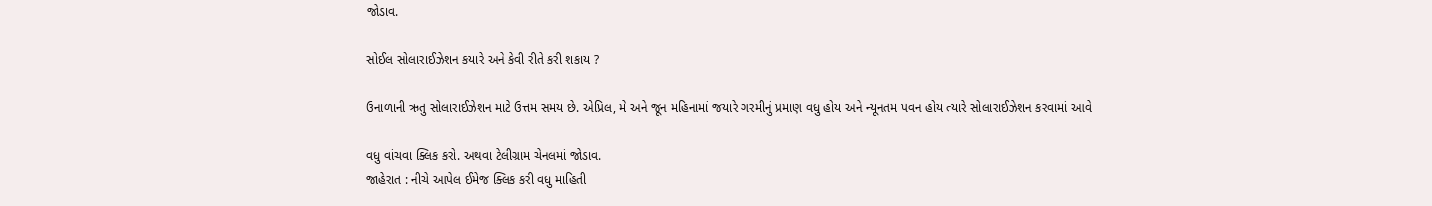જોડાવ.

સોઈલ સોલારાઈઝેશન કયારે અને કેવી રીતે કરી શકાય ?

ઉનાળાની ઋતુ સોલારાઈઝેશન માટે ઉત્તમ સમય છે. એપ્રિલ, મે અને જૂન મહિનામાં જયારે ગરમીનું પ્રમાણ વધુ હોય અને ન્યૂનતમ પવન હોય ત્યારે સોલારાઈઝેશન કરવામાં આવે

વધુ વાંચવા ક્લિક કરો. અથવા ટેલીગ્રામ ચેનલમાં જોડાવ.
જાહેરાત : નીચે આપેલ ઈમેજ ક્લિક કરી વધુ માહિતી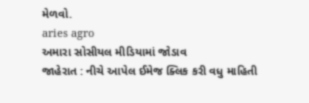મેળવો.
aries agro
અમારા સોસીયલ મીડિયામાં જોડાવ
જાહેરાત : નીચે આપેલ ઈમેજ ક્લિક કરી વધુ માહિતી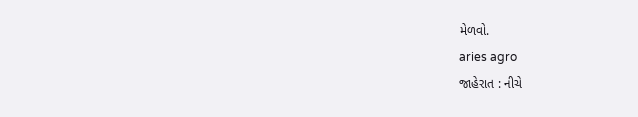મેળવો.
aries agro
જાહેરાત : નીચે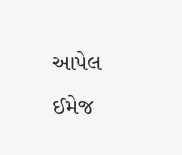આપેલ ઈમેજ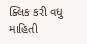ક્લિક કરી વધુ માહિતી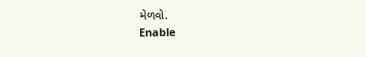મેળવો.
Enable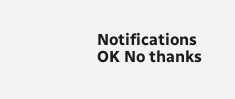Notifications OK No thanks